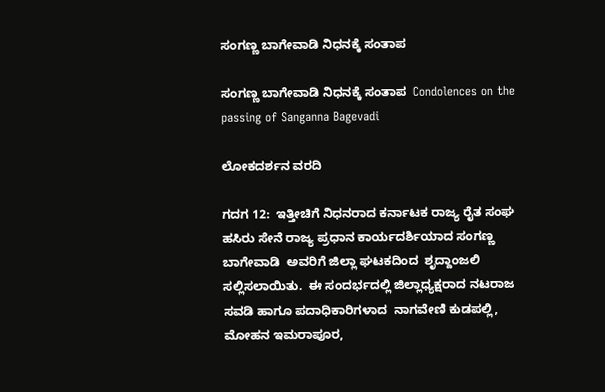ಸಂಗಣ್ಣ ಬಾಗೇವಾಡಿ ನಿಧನಕ್ಕೆ ಸಂತಾಪ

ಸಂಗಣ್ಣ ಬಾಗೇವಾಡಿ ನಿಧನಕ್ಕೆ ಸಂತಾಪ  Condolences on the passing of Sanganna Bagevadi

ಲೋಕದರ್ಶನ ವರದಿ

ಗದಗ 12:  ಇತ್ತೀಚಿಗೆ ನಿಧನರಾದ ಕರ್ನಾಟಕ ರಾಜ್ಯ ರೈತ ಸಂಘ ಹಸಿರು ಸೇನೆ ರಾಜ್ಯ ಪ್ರಧಾನ ಕಾರ್ಯದರ್ಶಿಯಾದ ಸಂಗಣ್ಣ ಬಾಗೇವಾಡಿ  ಅವರಿಗೆ ಜಿಲ್ಲಾ ಘಟಕದಿಂದ  ಶೃದ್ದಾಂಜಲಿ ಸಲ್ಲಿಸಲಾಯಿತು.  ಈ ಸಂದರ್ಭದಲ್ಲಿ ಜಿಲ್ಲಾಧ್ಯಕ್ಷರಾದ ನಟರಾಜ ಸವಡಿ ಹಾಗೂ ಪದಾಧಿಕಾರಿಗಳಾದ  ನಾಗವೇಣಿ ಕುಡಪಲ್ಲಿ, ಮೋಹನ ಇಮರಾಪೂರ,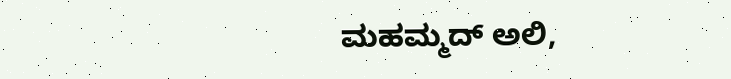ಮಹಮ್ಮದ್ ಅಲಿ,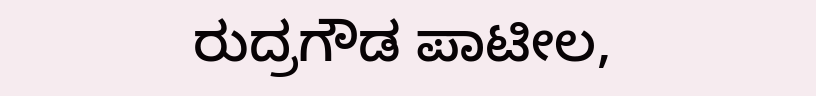ರುದ್ರಗೌಡ ಪಾಟೀಲ,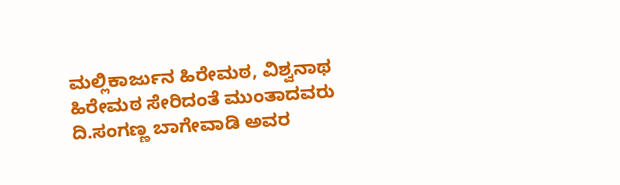ಮಲ್ಲಿಕಾರ್ಜುನ ಹಿರೇಮಠ, ವಿಶ್ವನಾಥ ಹಿರೇಮಠ ಸೇರಿದಂತೆ ಮುಂತಾದವರು ದಿ.ಸಂಗಣ್ಣ ಬಾಗೇವಾಡಿ ಅವರ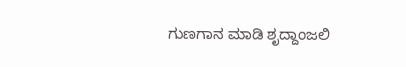ಗುಣಗಾನ ಮಾಡಿ ಶೃದ್ದಾಂಜಲಿ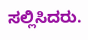ಸಲ್ಲಿಸಿದರು.